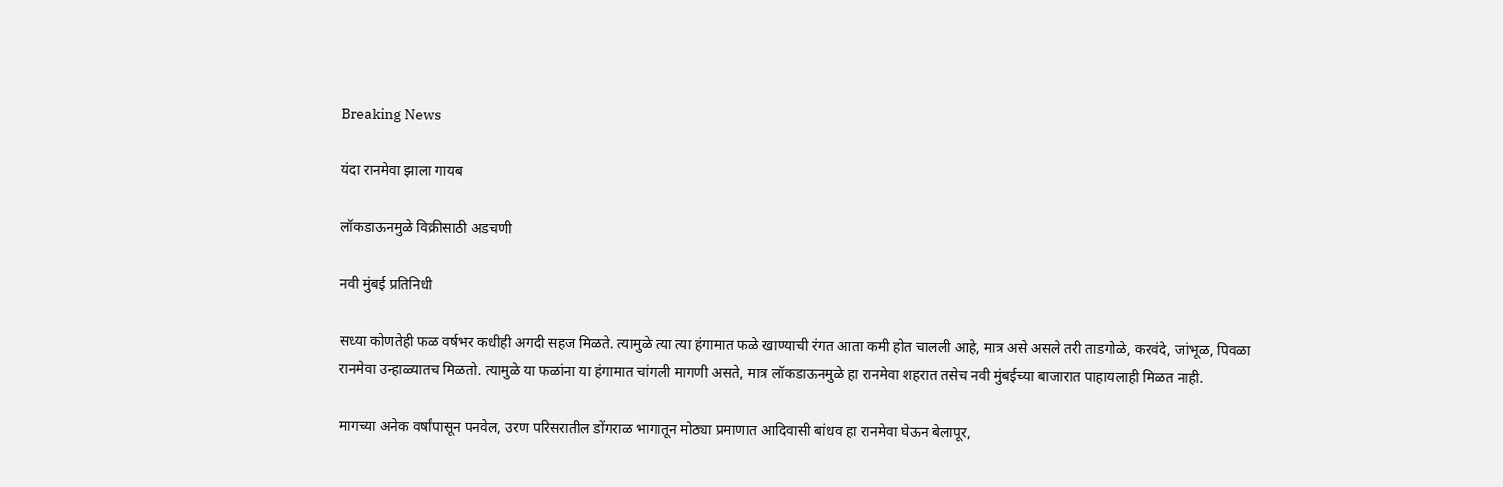Breaking News

यंदा रानमेवा झाला गायब

लॉकडाऊनमुळे विक्रीसाठी अडचणी

नवी मुंबई प्रतिनिधी

सध्या कोणतेही फळ वर्षभर कधीही अगदी सहज मिळते. त्यामुळे त्या त्या हंगामात फळे खाण्याची रंगत आता कमी होत चालली आहे, मात्र असे असले तरी ताडगोळे, करवंदे, जांभूळ, पिवळा रानमेवा उन्हाळ्यातच मिळतो. त्यामुळे या फळांना या हंगामात चांगली मागणी असते, मात्र लॉकडाऊनमुळे हा रानमेवा शहरात तसेच नवी मुंबईच्या बाजारात पाहायलाही मिळत नाही.

मागच्या अनेक वर्षांपासून पनवेल, उरण परिसरातील डोंगराळ भागातून मोठ्या प्रमाणात आदिवासी बांधव हा रानमेवा घेऊन बेलापूर,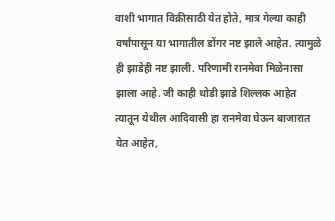वाशी भागात विक्रीसाठी येत होते, मात्र गेल्या काही वर्षांपासून या भागातील डोंगर नष्ट झाले आहेत. त्यामुळे ही झाडेही नष्ट झाली. परिणामी रानमेवा मिळेनासा झाला आहे. जी काही थोडी झाडे शिल्लक आहेत त्यातून येथील आदिवासी हा रानमेवा घेऊन बाजारात येत आहेत,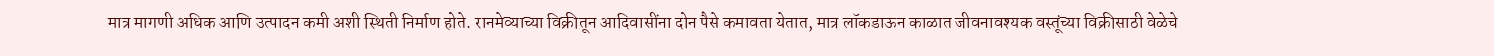मात्र मागणी अधिक आणि उत्पादन कमी अशी स्थिती निर्माण होते. रानमेव्याच्या विक्रीतून आदिवासींना दोन पैसे कमावता येतात, मात्र लॉकडाऊन काळात जीवनावश्यक वस्तूंच्या विक्रीसाठी वेळेचे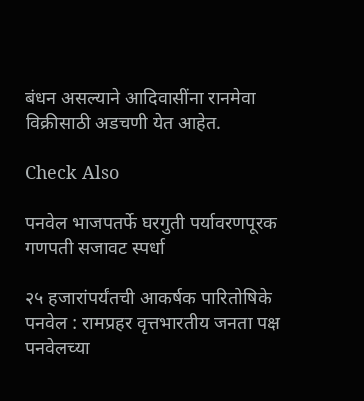बंधन असल्याने आदिवासींना रानमेवा विक्रीसाठी अडचणी येत आहेत.

Check Also

पनवेल भाजपतर्फे घरगुती पर्यावरणपूरक गणपती सजावट स्पर्धा

२५ हजारांपर्यंतची आकर्षक पारितोषिके पनवेल : रामप्रहर वृत्तभारतीय जनता पक्ष पनवेलच्या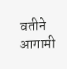वतीने आगामी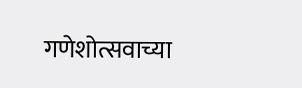गणेशोत्सवाच्या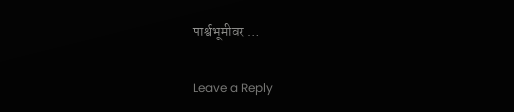पार्श्वभूमीवर …

Leave a Reply